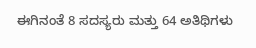ಈಗಿನಂತೆ 8 ಸದಸ್ಯರು ಮತ್ತು 64 ಅತಿಥಿಗಳು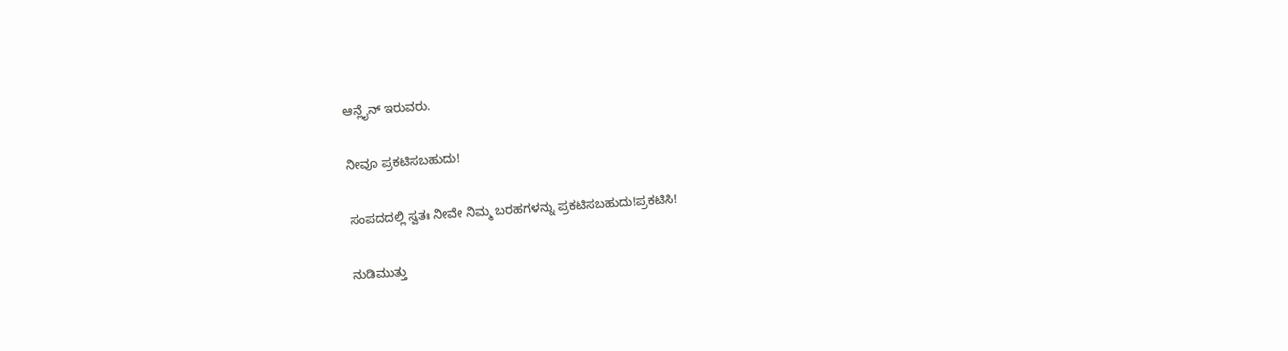ಆನ್ಲೈನ್ ಇರುವರು.

ನೀವೂ ಪ್ರಕಟಿಸಬಹುದು!

ಸಂಪದದಲ್ಲಿ ಸ್ವತಃ ನೀವೇ ನಿಮ್ಮ ಬರಹಗಳನ್ನು ಪ್ರಕಟಿಸಬಹುದು!ಪ್ರಕಟಿಸಿ!

ನುಡಿಮುತ್ತು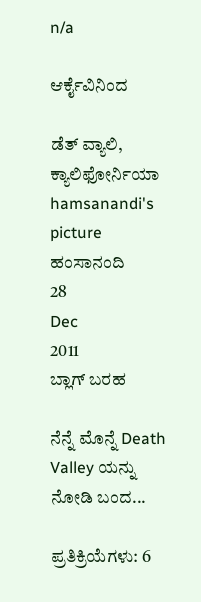n/a

ಆರ್ಕೈವಿನಿಂದ

ಡೆತ್ ವ್ಯಾಲಿ, ಕ್ಯಾಲಿಫೋರ್ನಿಯಾ
hamsanandi's picture
ಹಂಸಾನಂದಿ
28
Dec
2011
ಬ್ಲಾಗ್ ಬರಹ

ನೆನ್ನೆ ಮೊನ್ನೆ Death Valley ಯನ್ನು ನೋಡಿ ಬಂದ...

ಪ್ರತಿಕ್ರಿಯೆಗಳು: 6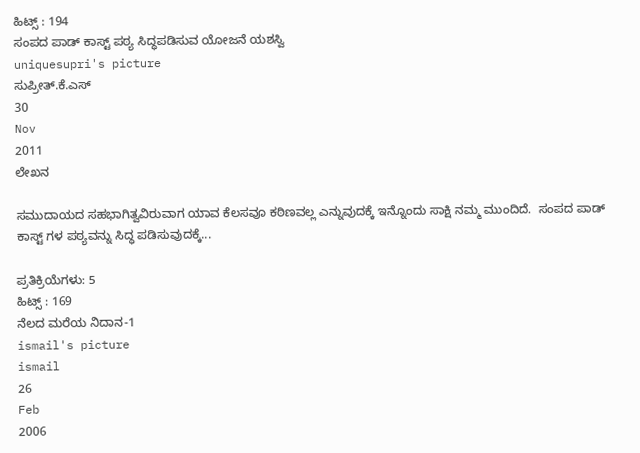ಹಿಟ್ಸ್ : 194
ಸಂಪದ ಪಾಡ್ ಕಾಸ್ಟ್ ಪಠ್ಯ ಸಿದ್ಧಪಡಿಸುವ ಯೋಜನೆ ಯಶಸ್ವಿ
uniquesupri's picture
ಸುಪ್ರೀತ್.ಕೆ.ಎಸ್
30
Nov
2011
ಲೇಖನ

ಸಮುದಾಯದ ಸಹಭಾಗಿತ್ವವಿರುವಾಗ ಯಾವ ಕೆಲಸವೂ ಕಠಿಣವಲ್ಲ ಎನ್ನುವುದಕ್ಕೆ ಇನ್ನೊಂದು ಸಾಕ್ಷಿ ನಮ್ಮ ಮುಂದಿದೆ.  ಸಂಪದ ಪಾಡ್ ಕಾಸ್ಟ್ ಗಳ ಪಠ್ಯವನ್ನು ಸಿದ್ಧ ಪಡಿಸುವುದಕ್ಕೆ...

ಪ್ರತಿಕ್ರಿಯೆಗಳು: 5
ಹಿಟ್ಸ್ : 169
ನೆಲದ ಮರೆಯ ನಿದಾನ-1
ismail's picture
ismail
26
Feb
2006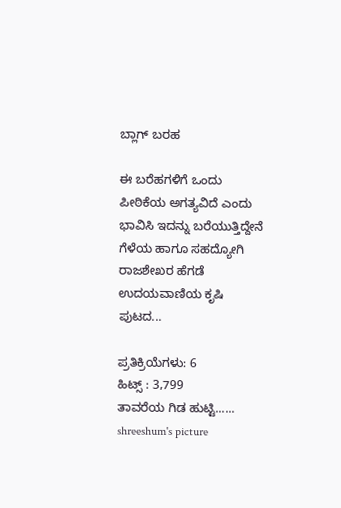ಬ್ಲಾಗ್ ಬರಹ

ಈ ಬರೆಹಗಳಿಗೆ ಒಂದು ಪೀಠಿಕೆಯ ಅಗತ್ಯವಿದೆ ಎಂದು ಭಾವಿಸಿ ಇದನ್ನು ಬರೆಯುತ್ತಿದ್ದೇನೆ ಗೆಳೆಯ ಹಾಗೂ ಸಹದ್ಯೋಗಿ ರಾಜಶೇಖರ ಹೆಗಡೆ ಉದಯವಾಣಿಯ ಕೃಷಿ ಪುಟದ...

ಪ್ರತಿಕ್ರಿಯೆಗಳು: 6
ಹಿಟ್ಸ್ : 3,799
ತಾವರೆಯ ಗಿಡ ಹುಟ್ಟಿ......
shreeshum's picture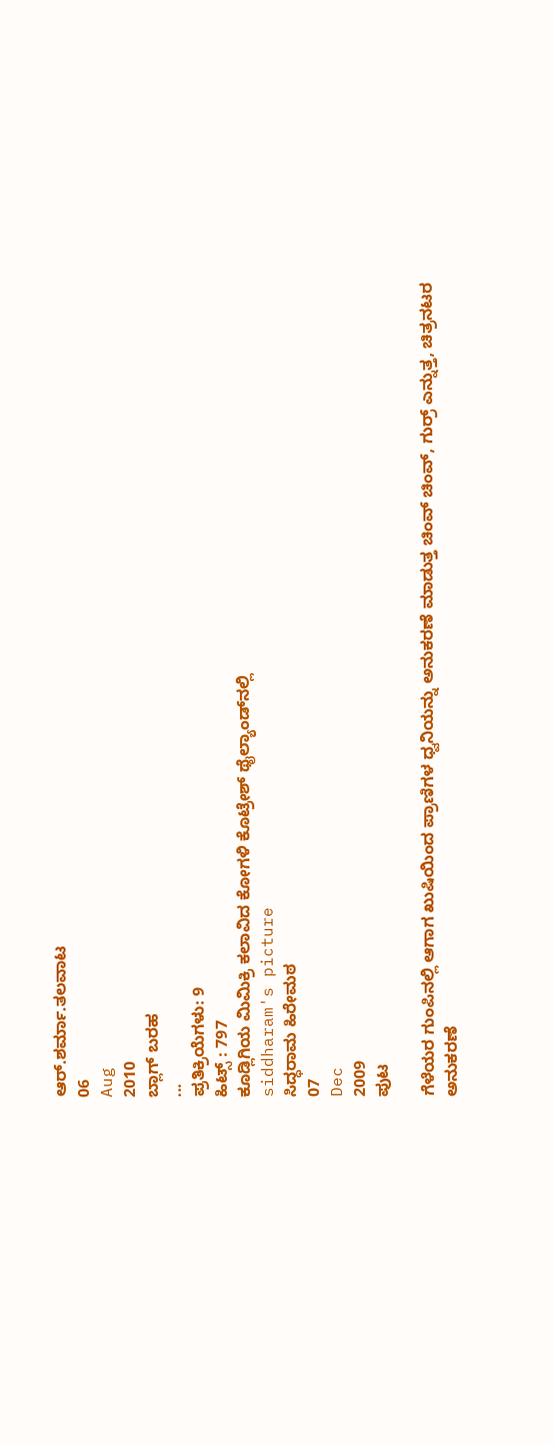ಆರ್.ಶರ್ಮಾ.ತಲವಾಟ
06
Aug
2010
ಬ್ಲಾಗ್ ಬರಹ
...
ಪ್ರತಿಕ್ರಿಯೆಗಳು: 9
ಹಿಟ್ಸ್ : 797
ಕೂಡ್ಲಿಗಿಯ ಮಿಮಿಕ್ರಿ ಕಲಾವಿದ ಕೋಗಳಿ ಕೊಟ್ರೇಶ್ ಥೈಲ್ಯಾಂಡ್‌ನಲ್ಲಿ
siddharam's picture
ಸಿದ್ಧರಾಮ ಹಿರೇಮಠ
07
Dec
2009
ಪುಟ

ಗೆಳೆಯರ ಗುಂಪಿನಲ್ಲಿ ಆಗಾಗ ಖುಷಿಯಿಂದ ಪ್ರಾಣಿಗಳ ಧ್ವನಿಯನ್ನು ಅನುಕರಣೆ ಮಾಡುತ್ತ ಚಿಂವ್ ಚಿಂವ್, ಗುರ್ರ್ ಎನ್ನುತ್ತ, ಚಿತ್ರನಟರ ಅನುಕರಣೆ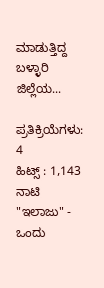ಮಾಡುತ್ತಿದ್ದ ಬಳ್ಳಾರಿ ಜಿಲ್ಲೆಯ...

ಪ್ರತಿಕ್ರಿಯೆಗಳು: 4
ಹಿಟ್ಸ್ : 1,143
ನಾಟಿ "ಇಲಾಜು" - ಒಂದು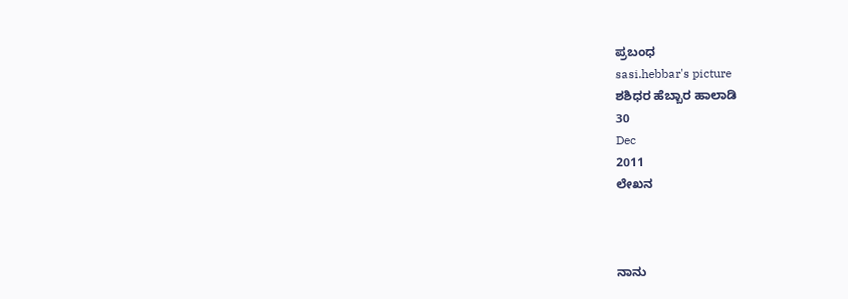ಪ್ರಬಂಧ
sasi.hebbar's picture
ಶಶಿಧರ ಹೆಬ್ಬಾರ ಹಾಲಾಡಿ
30
Dec
2011
ಲೇಖನ



ನಾನು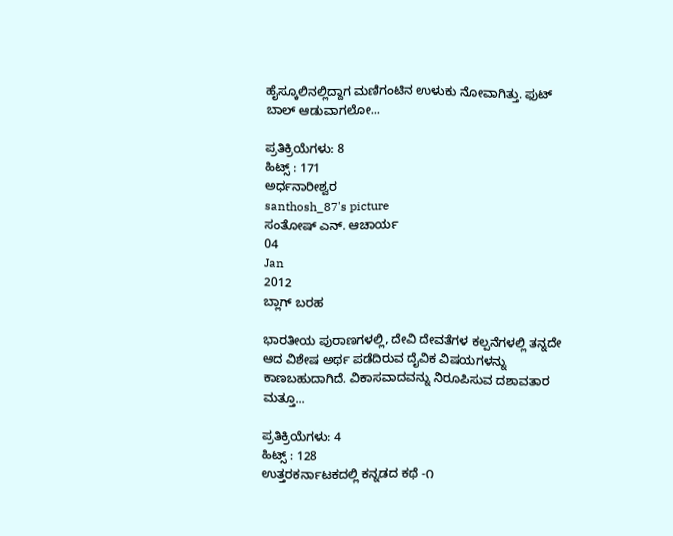ಹೈಸ್ಕೂಲಿನಲ್ಲಿದ್ದಾಗ ಮಣಿಗಂಟಿನ ಉಳುಕು ನೋವಾಗಿತ್ತು. ಫುಟ್ ಬಾಲ್ ಆಡುವಾಗಲೋ...

ಪ್ರತಿಕ್ರಿಯೆಗಳು: 8
ಹಿಟ್ಸ್ : 171
ಅರ್ಧನಾರೀಶ್ವರ
santhosh_87's picture
ಸಂತೋಷ್ ಎನ್. ಆಚಾರ್ಯ
04
Jan
2012
ಬ್ಲಾಗ್ ಬರಹ

ಭಾರತೀಯ ಪುರಾಣಗಳಲ್ಲಿ, ದೇವಿ ದೇವತೆಗಳ ಕಲ್ಪನೆಗಳಲ್ಲಿ ತನ್ನದೇ ಆದ ವಿಶೇಷ ಅರ್ಥ ಪಡೆದಿರುವ ದೈವಿಕ ವಿಷಯಗಳನ್ನು ಕಾಣಬಹುದಾಗಿದೆ. ವಿಕಾಸವಾದವನ್ನು ನಿರೂಪಿಸುವ ದಶಾವತಾರ ಮತ್ತೂ...

ಪ್ರತಿಕ್ರಿಯೆಗಳು: 4
ಹಿಟ್ಸ್ : 128
ಉತ್ತರಕರ್ನಾಟಕದಲ್ಲಿ ಕನ್ನಡದ ಕಥೆ -೧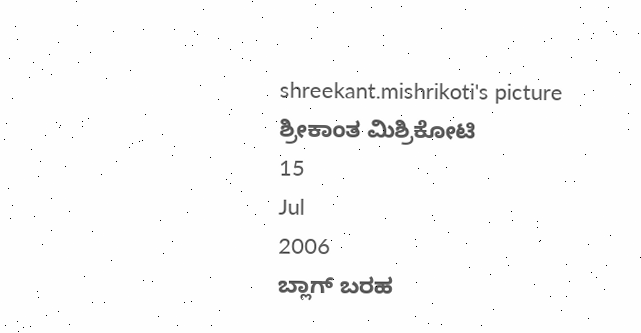shreekant.mishrikoti's picture
ಶ್ರೀಕಾಂತ ಮಿಶ್ರಿಕೋಟಿ
15
Jul
2006
ಬ್ಲಾಗ್ ಬರಹ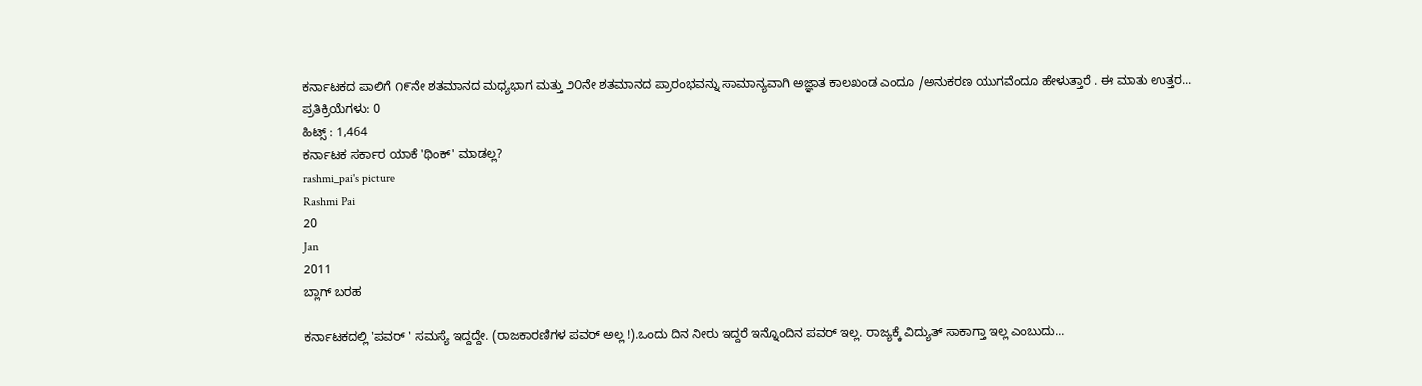ಕರ್ನಾಟಕದ ಪಾಲಿಗೆ ೧೯ನೇ ಶತಮಾನದ ಮಧ್ಯಭಾಗ ಮತ್ತು ೨೦ನೇ ಶತಮಾನದ ಪ್ರಾರಂಭವನ್ನು ಸಾಮಾನ್ಯವಾಗಿ ಅಜ್ಞಾತ ಕಾಲಖಂಡ ಎಂದೂ /ಅನುಕರಣ ಯುಗವೆಂದೂ ಹೇಳುತ್ತಾರೆ . ಈ ಮಾತು ಉತ್ತರ...
ಪ್ರತಿಕ್ರಿಯೆಗಳು: 0
ಹಿಟ್ಸ್ : 1,464
ಕರ್ನಾಟಕ ಸರ್ಕಾರ ಯಾಕೆ 'ಥಿಂಕ್' ಮಾಡಲ್ಲ?
rashmi_pai's picture
Rashmi Pai
20
Jan
2011
ಬ್ಲಾಗ್ ಬರಹ

ಕರ್ನಾಟಕದಲ್ಲಿ 'ಪವರ್ ' ಸಮಸ್ಯೆ ಇದ್ದದ್ದೇ. (ರಾಜಕಾರಣಿಗಳ ಪವರ್ ಅಲ್ಲ !).ಒಂದು ದಿನ ನೀರು ಇದ್ದರೆ ಇನ್ನೊಂದಿನ ಪವರ್ ಇಲ್ಲ. ರಾಜ್ಯಕ್ಕೆ ವಿದ್ಯುತ್ ಸಾಕಾಗ್ತಾ ಇಲ್ಲ ಎಂಬುದು...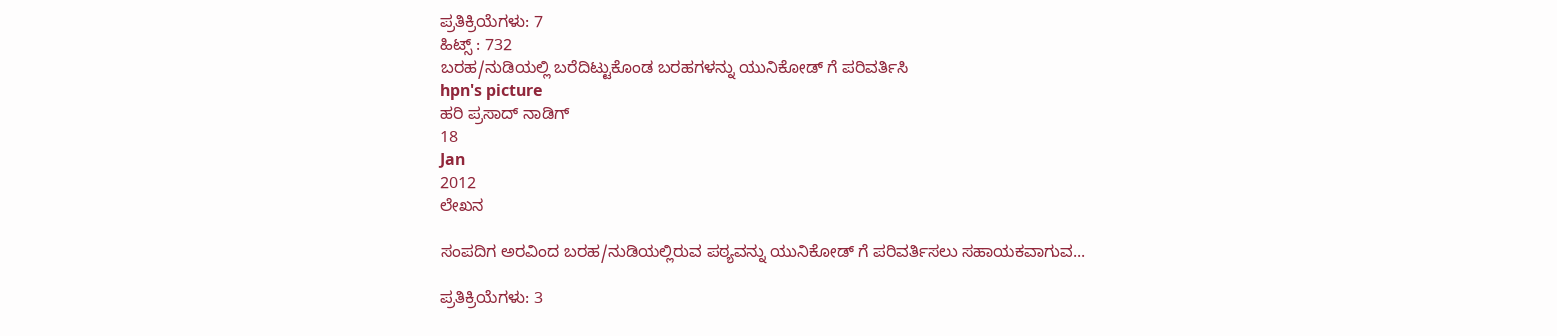ಪ್ರತಿಕ್ರಿಯೆಗಳು: 7
ಹಿಟ್ಸ್ : 732
ಬರಹ/ನುಡಿಯಲ್ಲಿ ಬರೆದಿಟ್ಟುಕೊಂಡ ಬರಹಗಳನ್ನು ಯುನಿಕೋಡ್ ಗೆ ಪರಿವರ್ತಿಸಿ
hpn's picture
ಹರಿ ಪ್ರಸಾದ್ ನಾಡಿಗ್
18
Jan
2012
ಲೇಖನ

ಸಂಪದಿಗ ಅರವಿಂದ ಬರಹ/ನುಡಿಯಲ್ಲಿರುವ ಪಠ್ಯವನ್ನು ಯುನಿಕೋಡ್ ಗೆ ಪರಿವರ್ತಿಸಲು ಸಹಾಯಕವಾಗುವ...

ಪ್ರತಿಕ್ರಿಯೆಗಳು: 3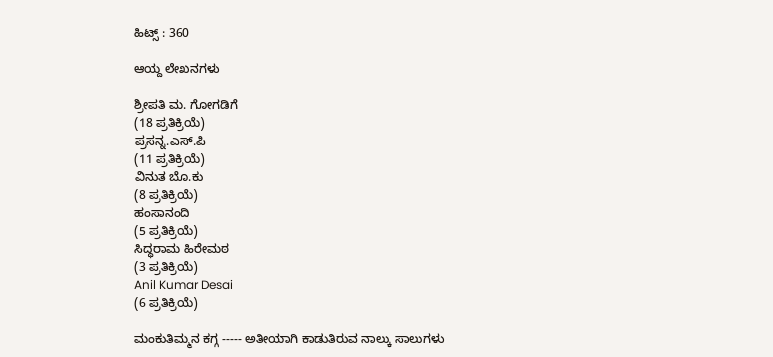ಹಿಟ್ಸ್ : 360

ಆಯ್ದ ಲೇಖನಗಳು

ಶ್ರೀಪತಿ ಮ. ಗೋಗಡಿಗೆ
(18 ಪ್ರತಿಕ್ರಿಯೆ)
ಪ್ರಸನ್ನ.ಎಸ್.ಪಿ
(11 ಪ್ರತಿಕ್ರಿಯೆ)
ವಿನುತ ಬೊ.ಕು
(8 ಪ್ರತಿಕ್ರಿಯೆ)
ಹಂಸಾನಂದಿ
(5 ಪ್ರತಿಕ್ರಿಯೆ)
ಸಿದ್ಧರಾಮ ಹಿರೇಮಠ
(3 ಪ್ರತಿಕ್ರಿಯೆ)
Anil Kumar Desai
(6 ಪ್ರತಿಕ್ರಿಯೆ)

ಮಂಕುತಿಮ್ಮನ ಕಗ್ಗ ----- ಅತೀಯಾಗಿ ಕಾಡುತಿರುವ ನಾಲ್ಕು ಸಾಲುಗಳು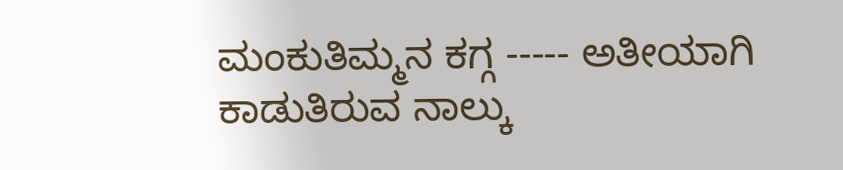ಮಂಕುತಿಮ್ಮನ ಕಗ್ಗ ----- ಅತೀಯಾಗಿ ಕಾಡುತಿರುವ ನಾಲ್ಕು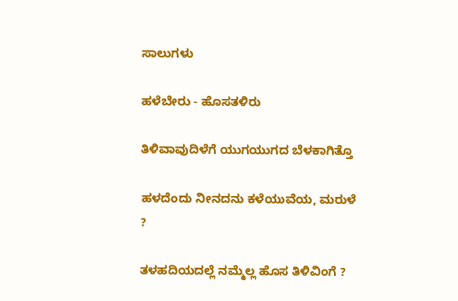ಸಾಲುಗಳು

ಹಳೆಬೇರು - ಹೊಸತಳಿರು

ತಿಳಿವಾವುದಿಳೆಗೆ ಯುಗಯುಗದ ಬೆಳಕಾಗಿತ್ತೊ

ಹಳದೆಂದು ನೀನದನು ಕಳೆಯುವೆಯ, ಮರುಳೆ ?

ತಳಹದಿಯದಲ್ಲೆ ನಮ್ಮೆಲ್ಲ ಹೊಸ ತಿಳಿವಿಂಗೆ ?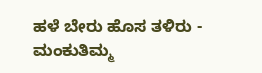ಹಳೆ ಬೇರು ಹೊಸ ತಳಿರು - ಮಂಕುತಿಮ್ಮ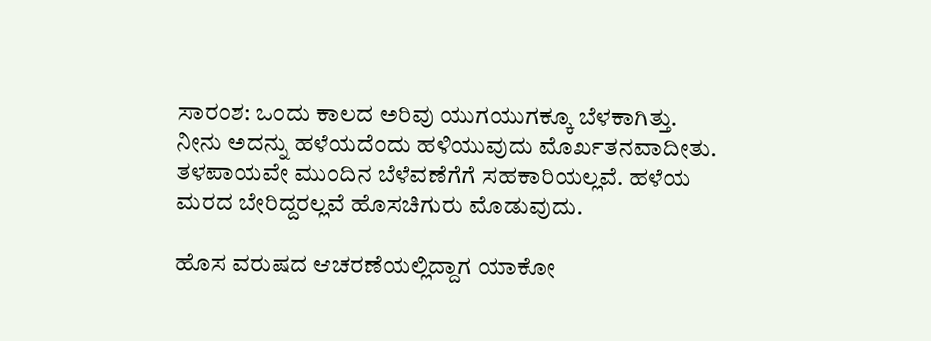ಸಾರಂಶ: ಒಂದು ಕಾಲದ ಅರಿವು ಯುಗಯುಗಕ್ಕೂ ಬೆಳಕಾಗಿತ್ತು. ನೀನು ಅದನ್ನು ಹಳೆಯದೆಂದು ಹಳಿಯುವುದು ಮೊರ್ಖತನವಾದೀತು. ತಳಪಾಯವೇ ಮುಂದಿನ ಬೆಳೆವಣೆಗೆಗೆ ಸಹಕಾರಿಯಲ್ಲವೆ. ಹಳೆಯ ಮರದ ಬೇರಿದ್ದರಲ್ಲವೆ ಹೊಸಚಿಗುರು ಮೊಡುವುದು.

ಹೊಸ ವರುಷದ ಆಚರಣೆಯಲ್ಲಿದ್ದಾಗ ಯಾಕೋ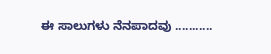ಈ ಸಾಲುಗಳು ನೆನಪಾದವು ...........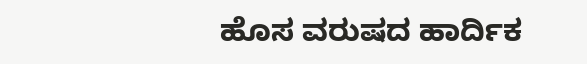ಹೊಸ ವರುಷದ ಹಾರ್ದಿಕ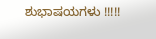ಶುಭಾಷಯಗಳು !!!!!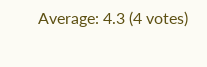Average: 4.3 (4 votes)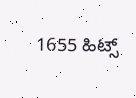1655 ಹಿಟ್ಸ್